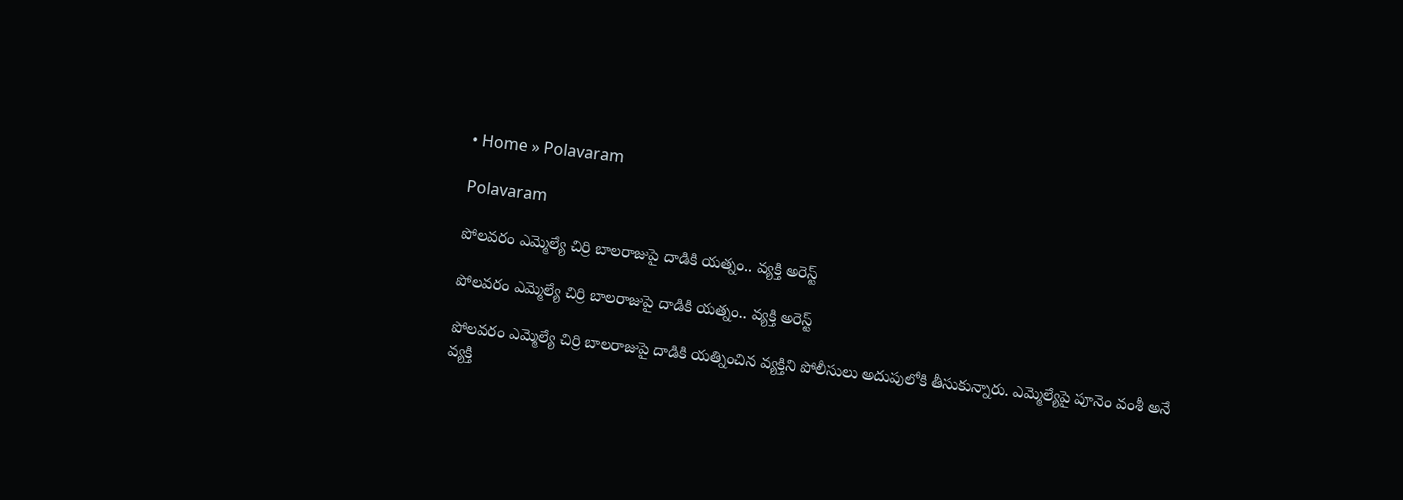• Home » Polavaram

Polavaram

పోలవరం ఎమ్మెల్యే చిర్రి బాలరాజుపై దాడికి యత్నం.. వ్యక్తి అరెస్ట్

పోలవరం ఎమ్మెల్యే చిర్రి బాలరాజుపై దాడికి యత్నం.. వ్యక్తి అరెస్ట్

పోలవరం ఎమ్మెల్యే చిర్రి బాలరాజుపై దాడికి యత్నించిన వ్యక్తిని పోలీసులు అదుపులోకి తీసుకున్నారు. ఎమ్మెల్యేపై పూనెం వంశీ అనే వ్యక్తి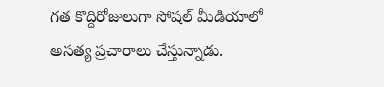గత కొద్దిరోజులుగా సోషల్ మీడియాలో అసత్య ప్రచారాలు చేస్తున్నాడు.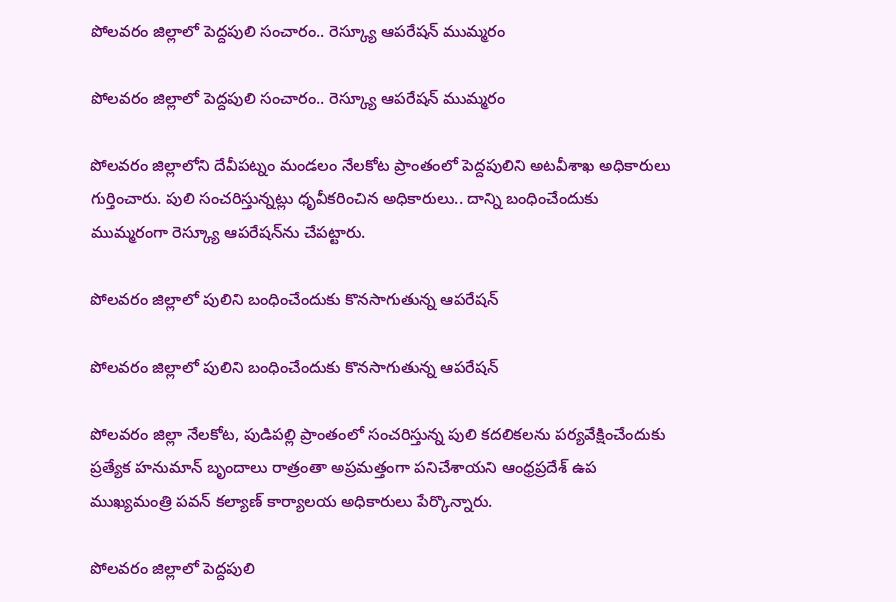పోలవరం జిల్లాలో పెద్దపులి సంచారం.. రెస్క్యూ ఆపరేషన్ ముమ్మరం

పోలవరం జిల్లాలో పెద్దపులి సంచారం.. రెస్క్యూ ఆపరేషన్ ముమ్మరం

పోలవరం జిల్లాలోని దేవీపట్నం మండలం నేలకోట ప్రాంతంలో పెద్దపులిని అటవీశాఖ అధికారులు గుర్తించారు. పులి సంచరిస్తున్నట్లు ధృవీకరించిన అధికారులు.. దాన్ని బంధించేందుకు ముమ్మరంగా రెస్క్యూ ఆపరేషన్‌ను చేపట్టారు.

పోలవరం జిల్లాలో పులిని బంధించేందుకు కొనసాగుతున్న ఆపరేషన్

పోలవరం జిల్లాలో పులిని బంధించేందుకు కొనసాగుతున్న ఆపరేషన్

పోలవరం జిల్లా నేలకోట, పుడిపల్లి ప్రాంతంలో సంచరిస్తున్న పులి కదలికలను పర్యవేక్షించేందుకు ప్రత్యేక హనుమాన్ బృందాలు రాత్రంతా అప్రమత్తంగా పనిచేశాయని ఆంధ్రప్రదేశ్ ఉప ముఖ్యమంత్రి పవన్ కల్యాణ్ కార్యాలయ అధికారులు పేర్కొన్నారు.

పోలవరం జిల్లాలో పెద్దపులి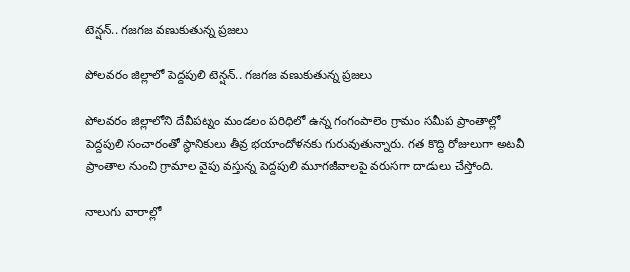టెన్షన్.. గజగజ వణుకుతున్న ప్రజలు

పోలవరం జిల్లాలో పెద్దపులి టెన్షన్.. గజగజ వణుకుతున్న ప్రజలు

పోలవరం జిల్లాలోని దేవీపట్నం మండలం పరిధిలో ఉన్న గంగంపాలెం గ్రామం సమీప ప్రాంతాల్లో పెద్దపులి సంచారంతో స్థానికులు తీవ్ర భయాందోళనకు గురువుతున్నారు. గత కొద్ది రోజులుగా అటవీ ప్రాంతాల నుంచి గ్రామాల వైపు వస్తున్న పెద్దపులి మూగజీవాలపై వరుసగా దాడులు చేస్తోంది.

నాలుగు వారాల్లో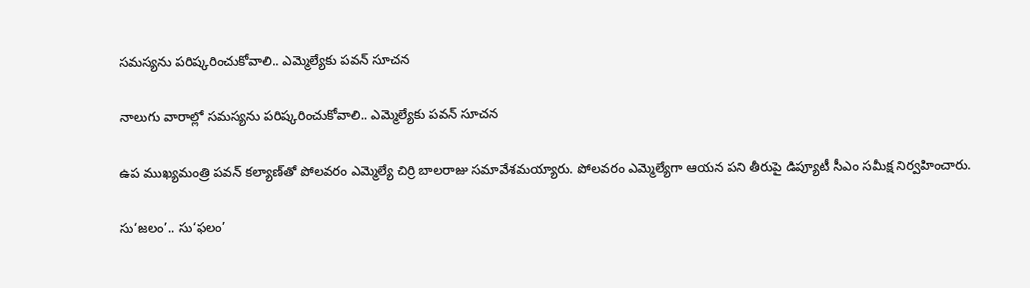సమస్యను పరిష్కరించుకోవాలి.. ఎమ్మెల్యేకు పవన్ సూచన

నాలుగు వారాల్లో సమస్యను పరిష్కరించుకోవాలి.. ఎమ్మెల్యేకు పవన్ సూచన

ఉప ముఖ్యమంత్రి పవన్ కల్యాణ్‌తో పోలవరం ఎమ్మెల్యే చిర్రి బాలరాజు సమావేశమయ్యారు. పోలవరం ఎమ్మెల్యేగా ఆయన పని తీరుపై డిప్యూటీ సీఎం సమీక్ష నిర్వహించారు.

సు‘జలం’.. సు‘ఫలం’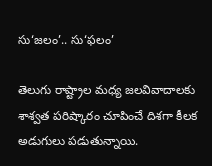సు‘జలం’.. సు‘ఫలం’

తెలుగు రాష్ట్రాల మధ్య జలవివాదాలకు శాశ్వత పరిష్కారం చూపించే దిశగా కీలక అడుగులు పడుతున్నాయి.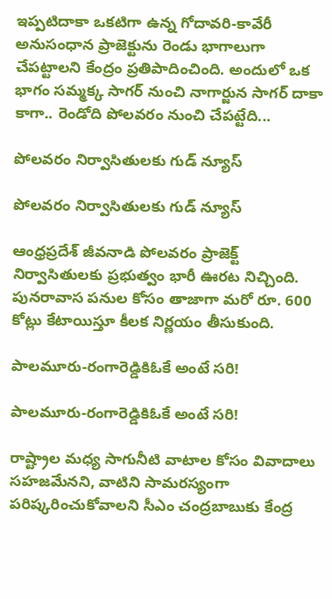ఇప్పటిదాకా ఒకటిగా ఉన్న గోదావరి-కావేరీ అనుసంధాన ప్రాజెక్టును రెండు భాగాలుగా చేపట్టాలని కేంద్రం ప్రతిపాదించింది. అందులో ఒక భాగం సమ్మక్క సాగర్‌ నుంచి నాగార్జున సాగర్‌ దాకా కాగా.. రెండోది పోలవరం నుంచి చేపట్టేది...

పోలవరం నిర్వాసితులకు గుడ్ న్యూస్

పోలవరం నిర్వాసితులకు గుడ్ న్యూస్

ఆంధ్రప్రదేశ్ జీవనాడి పోలవరం ప్రాజెక్ట్ నిర్వాసితులకు ప్రభుత్వం భారీ ఊరట నిచ్చింది. పునరావాస పనుల కోసం తాజాగా మరో రూ. 600 కోట్లు కేటాయిస్తూ కీలక నిర్ణయం తీసుకుంది.

పాలమూరు-రంగారెడ్డికిఓకే అంటే సరి!

పాలమూరు-రంగారెడ్డికిఓకే అంటే సరి!

రాష్ట్రాల మధ్య సాగునీటి వాటాల కోసం వివాదాలు సహజమేనని, వాటిని సామరస్యంగా పరిష్కరించుకోవాలని సీఎం చంద్రబాబుకు కేంద్ర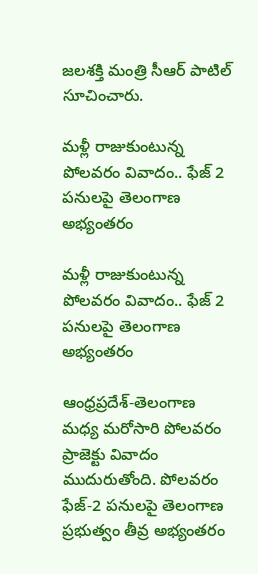జలశక్తి మంత్రి సీఆర్‌ పాటిల్‌ సూచించారు.

మళ్లీ రాజుకుంటున్న పోలవరం వివాదం.. ఫేజ్ 2 పనులపై తెలంగాణ అభ్యంతరం

మళ్లీ రాజుకుంటున్న పోలవరం వివాదం.. ఫేజ్ 2 పనులపై తెలంగాణ అభ్యంతరం

ఆంధ్రప్రదేశ్-తెలంగాణ మధ్య మరోసారి పోలవరం ప్రాజెక్టు వివాదం ముదురుతోంది. పోలవరం ఫేజ్-2 పనులపై తెలంగాణ ప్రభుత్వం తీవ్ర అభ్యంతరం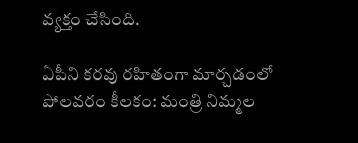వ్యక్తం చేసింది.

ఏపీని కరవు రహితంగా మార్చడంలో పోలవరం కీలకం: మంత్రి నిమ్మల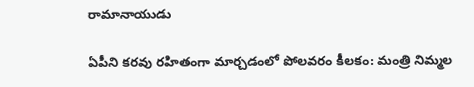రామానాయుడు

ఏపీని కరవు రహితంగా మార్చడంలో పోలవరం కీలకం: మంత్రి నిమ్మల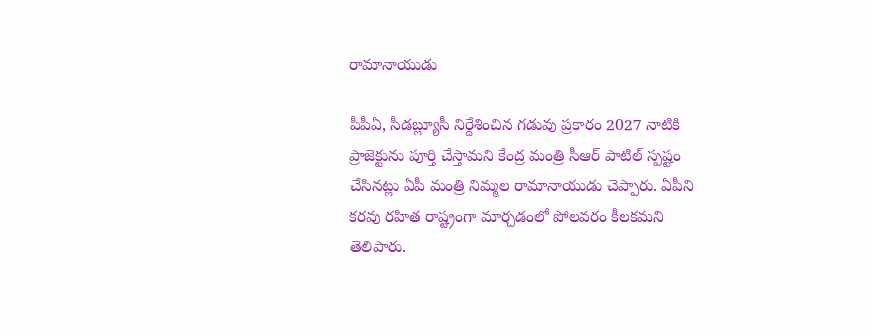రామానాయుడు

పీపీఏ, సీడబ్ల్యూసీ నిర్దేశించిన గడువు ప్రకారం 2027 నాటికి ప్రాజెక్టును పూర్తి చేస్తామని కేంద్ర మంత్రి సీఆర్‌ పాటిల్ స్పష్టం చేసినట్లు ఏపీ మంత్రి నిమ్మల రామానాయుడు చెప్పారు. ఏపీని కరవు రహిత రాష్ట్రంగా మార్చడంలో పోలవరం కీలకమని తెలిపారు.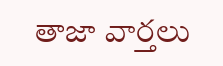తాజా వార్తలు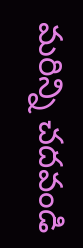మరిన్ని చదవండి